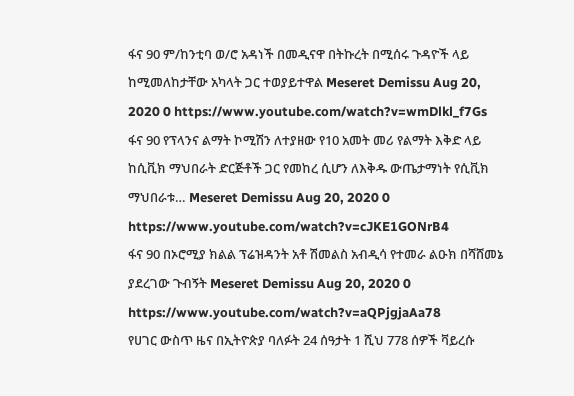ፋና 90 ም/ከንቲባ ወ/ሮ አዳነች በመዲናዋ በትኩረት በሚሰሩ ጉዳዮች ላይ ከሚመለከታቸው አካላት ጋር ተወያይተዋል Meseret Demissu Aug 20, 2020 0 https://www.youtube.com/watch?v=wmDlkl_f7Gs
ፋና 90 የፕላንና ልማት ኮሚሽን ለተያዘው የ10 አመት መሪ የልማት እቅድ ላይ ከሲቪክ ማህበራት ድርጅቶች ጋር የመከረ ሲሆን ለእቅዱ ውጤታማነት የሲቪክ ማህበራቱ… Meseret Demissu Aug 20, 2020 0 https://www.youtube.com/watch?v=cJKE1GONrB4
ፋና 90 በኦሮሚያ ክልል ፕሬዝዳንት አቶ ሽመልስ አብዲሳ የተመራ ልዑክ በሻሸመኔ ያደረገው ጉብኝት Meseret Demissu Aug 20, 2020 0 https://www.youtube.com/watch?v=aQPjgjaAa78
የሀገር ውስጥ ዜና በኢትዮጵያ ባለፉት 24 ሰዓታት 1 ሺህ 778 ሰዎች ቫይረሱ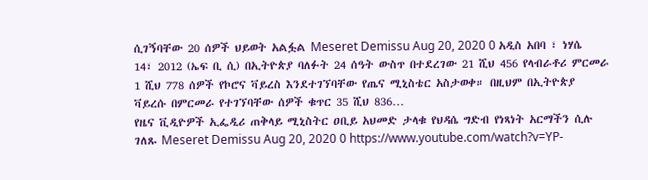ሲገኝባቸው 20 ሰዎች ህይወት አልፏል Meseret Demissu Aug 20, 2020 0 አዲስ አበባ ፣ ነሃሴ 14፣ 2012 (ኤፍ ቢ ሲ) በኢትዮጵያ ባለፉት 24 ሰዓት ውስጥ በተደረገው 21 ሺህ 456 የላብራቶሪ ምርመራ 1 ሺህ 778 ሰዎች የኮሮና ቫይረስ እንደተገኘባቸው የጤና ሚኒስቴር አስታወቀ። በዚህም በኢትዮጵያ ቫይረሱ በምርመራ የተገኘባቸው ሰዎች ቁጥር 35 ሺህ 836…
የዜና ቪዲዮዎች ኢፌዲሪ ጠቅላይ ሚኒስትር ዐቢይ አህመድ ታላቁ የህዳሴ ግድብ የነጻነት አርማችን ሲሉ ገለጹ Meseret Demissu Aug 20, 2020 0 https://www.youtube.com/watch?v=YP-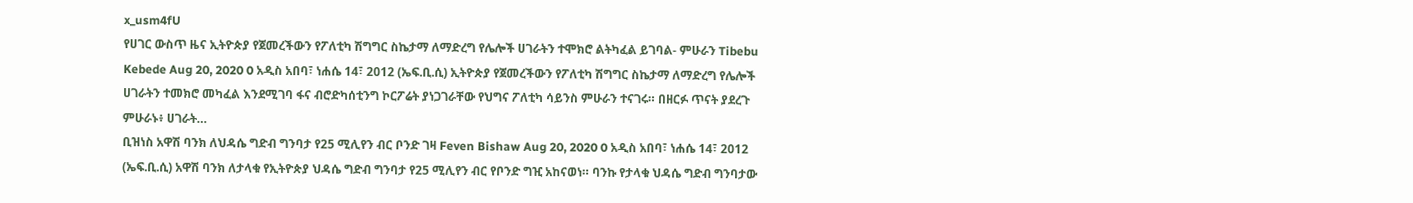x_usm4fU
የሀገር ውስጥ ዜና ኢትዮጵያ የጀመረችውን የፖለቲካ ሽግግር ስኬታማ ለማድረግ የሌሎች ሀገራትን ተሞክሮ ልትካፈል ይገባል- ምሁራን Tibebu Kebede Aug 20, 2020 0 አዲስ አበባ፣ ነሐሴ 14፣ 2012 (ኤፍ.ቢ.ሲ) ኢትዮጵያ የጀመረችውን የፖለቲካ ሽግግር ስኬታማ ለማድረግ የሌሎች ሀገራትን ተመክሮ መካፈል እንደሚገባ ፋና ብሮድካሰቲንግ ኮርፖሬት ያነጋገራቸው የህግና ፖለቲካ ሳይንስ ምሁራን ተናገሩ። በዘርፉ ጥናት ያደረጉ ምሁራኑ፥ ሀገራት…
ቢዝነስ አዋሽ ባንክ ለህዳሴ ግድብ ግንባታ የ25 ሚሊየን ብር ቦንድ ገዛ Feven Bishaw Aug 20, 2020 0 አዲስ አበባ፣ ነሐሴ 14፣ 2012 (ኤፍ.ቢ.ሲ) አዋሽ ባንክ ለታላቁ የኢትዮጵያ ህዳሴ ግድብ ግንባታ የ25 ሚሊየን ብር የቦንድ ግዢ አከናወነ። ባንኩ የታላቁ ህዳሴ ግድብ ግንባታው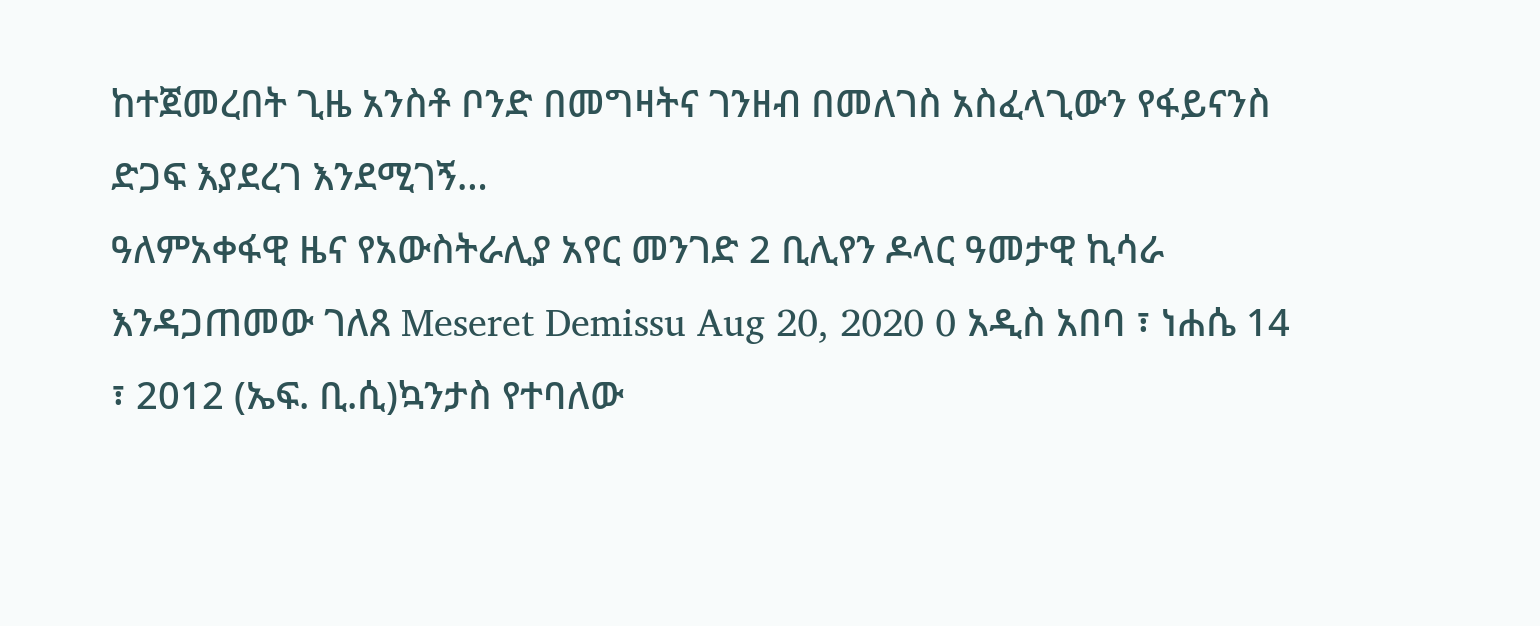ከተጀመረበት ጊዜ አንስቶ ቦንድ በመግዛትና ገንዘብ በመለገስ አስፈላጊውን የፋይናንስ ድጋፍ እያደረገ እንደሚገኝ…
ዓለምአቀፋዊ ዜና የአውስትራሊያ አየር መንገድ 2 ቢሊየን ዶላር ዓመታዊ ኪሳራ እንዳጋጠመው ገለጸ Meseret Demissu Aug 20, 2020 0 አዲስ አበባ ፣ ነሐሴ 14 ፣ 2012 (ኤፍ. ቢ.ሲ)ኳንታስ የተባለው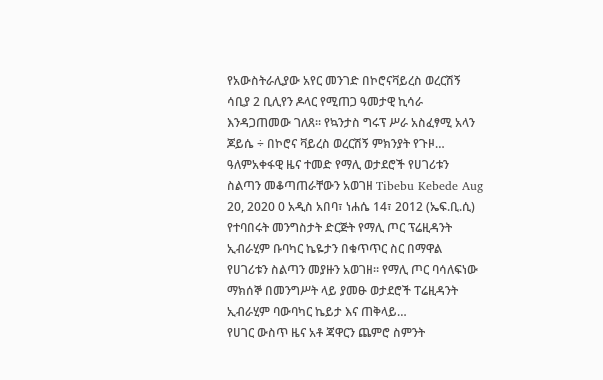የአውስትራሊያው አየር መንገድ በኮሮናቫይረስ ወረርሽኝ ሳቢያ 2 ቢሊየን ዶላር የሚጠጋ ዓመታዊ ኪሳራ እንዳጋጠመው ገለጸ። የኳንታስ ግሩፕ ሥራ አስፈፃሚ አላን ጆይሴ ÷ በኮሮና ቫይረስ ወረርሽኝ ምክንያት የጉዞ…
ዓለምአቀፋዊ ዜና ተመድ የማሊ ወታደሮች የሀገሪቱን ስልጣን መቆጣጠራቸውን አወገዘ Tibebu Kebede Aug 20, 2020 0 አዲስ አበባ፣ ነሐሴ 14፣ 2012 (ኤፍ.ቢ.ሲ) የተባበሩት መንግስታት ድርጅት የማሊ ጦር ፕሬዚዳንት ኢብራሂም ቡባካር ኬዬታን በቁጥጥር ስር በማዋል የሀገሪቱን ስልጣን መያዙን አወገዘ። የማሊ ጦር ባሳለፍነው ማክሰኞ በመንግሥት ላይ ያመፁ ወታደሮች ፐሬዚዳንት ኢብራሂም ባውባካር ኬይታ እና ጠቅላይ…
የሀገር ውስጥ ዜና አቶ ጃዋርን ጨምሮ ስምንት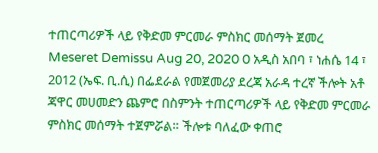ተጠርጣሪዎች ላይ የቅድመ ምርመራ ምስክር መሰማት ጀመረ Meseret Demissu Aug 20, 2020 0 አዲስ አበባ ፣ ነሐሴ 14 ፣ 2012 (ኤፍ. ቢ.ሲ) በፌደራል የመጀመሪያ ደረጃ አራዳ ተረኛ ችሎት አቶ ጃዋር መሀመድን ጨምሮ በስምንት ተጠርጣሪዎች ላይ የቅድመ ምርመራ ምስክር መሰማት ተጀምሯል። ችሎቱ ባለፈው ቀጠሮ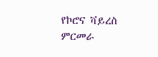የኮሮና ቫይረስ ምርመራ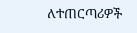ለተጠርጣሪዎች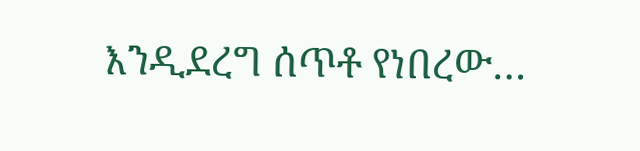እንዲደረግ ሰጥቶ የነበረው…